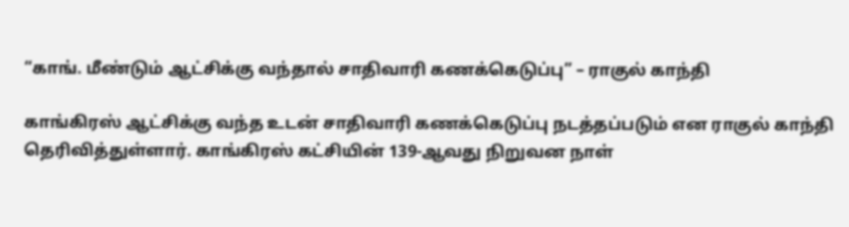“காங். மீண்டும் ஆட்சிக்கு வந்தால் சாதிவாரி கணக்கெடுப்பு” – ராகுல் காந்தி

காங்கிரஸ் ஆட்சிக்கு வந்த உடன் சாதிவாரி கணக்கெடுப்பு நடத்தப்படும் என ராகுல் காந்தி தெரிவித்துள்ளார். காங்கிரஸ் கட்சியின் 139-ஆவது நிறுவன நாள்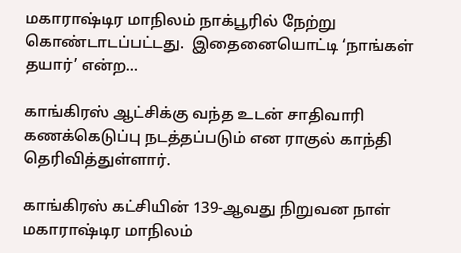மகாராஷ்டிர மாநிலம் நாக்பூரில் நேற்று கொண்டாடப்பட்டது.  இதைனையொட்டி ‘நாங்கள் தயார்’ என்ற…

காங்கிரஸ் ஆட்சிக்கு வந்த உடன் சாதிவாரி கணக்கெடுப்பு நடத்தப்படும் என ராகுல் காந்தி தெரிவித்துள்ளார்.

காங்கிரஸ் கட்சியின் 139-ஆவது நிறுவன நாள் மகாராஷ்டிர மாநிலம்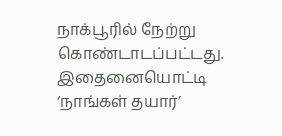நாக்பூரில் நேற்று கொண்டாடப்பட்டது.  இதைனையொட்டி ‘நாங்கள் தயார்’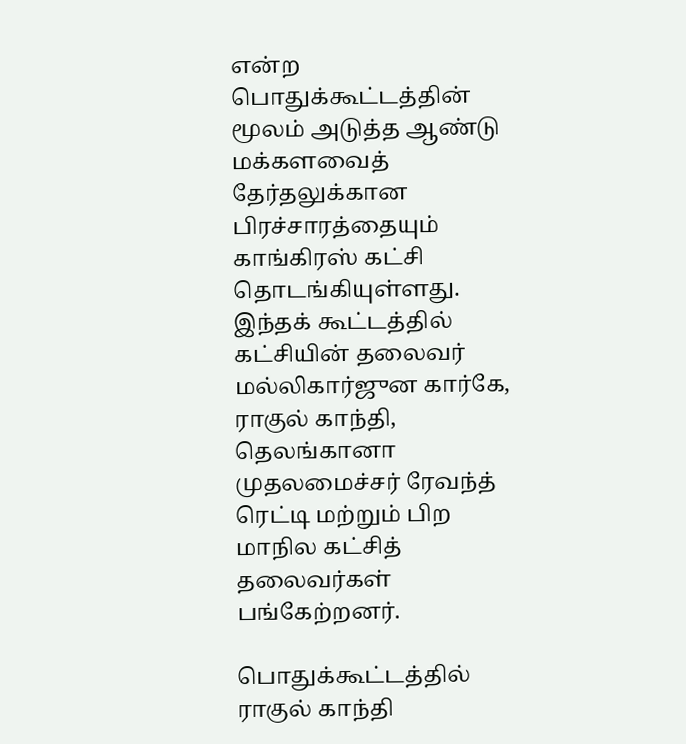என்ற பொதுக்கூட்டத்தின் மூலம் அடுத்த ஆண்டு மக்களவைத் தேர்தலுக்கான பிரச்சாரத்தையும் காங்கிரஸ் கட்சி தொடங்கியுள்ளது.  இந்தக் கூட்டத்தில் கட்சியின் தலைவர் மல்லிகார்ஜுன கார்கே, ராகுல் காந்தி,  தெலங்கானா முதலமைச்சர் ரேவந்த் ரெட்டி மற்றும் பிற மாநில கட்சித் தலைவர்கள் பங்கேற்றனர்.

பொதுக்கூட்டத்தில் ராகுல் காந்தி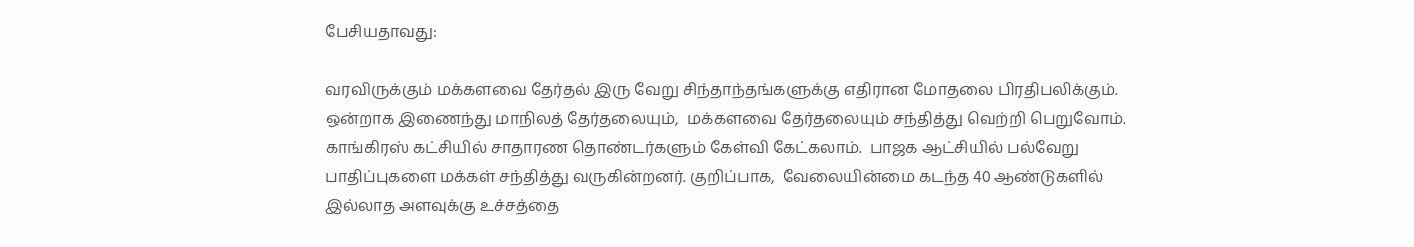பேசியதாவது:

வரவிருக்கும் மக்களவை தேர்தல் இரு வேறு சிந்தாந்தங்களுக்கு எதிரான மோதலை பிரதிபலிக்கும்.  ஒன்றாக இணைந்து மாநிலத் தேர்தலையும்,  மக்களவை தேர்தலையும் சந்தித்து வெற்றி பெறுவோம்.  காங்கிரஸ் கட்சியில் சாதாரண தொண்டர்களும் கேள்வி கேட்கலாம்.  பாஜக ஆட்சியில் பல்வேறு பாதிப்புகளை மக்கள் சந்தித்து வருகின்றனர். குறிப்பாக,  வேலையின்மை கடந்த 40 ஆண்டுகளில் இல்லாத அளவுக்கு உச்சத்தை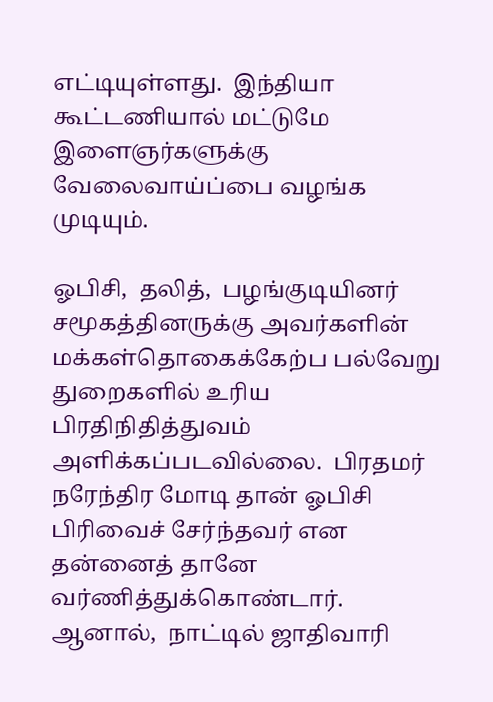எட்டியுள்ளது.  இந்தியா கூட்டணியால் மட்டுமே இளைஞர்களுக்கு வேலைவாய்ப்பை வழங்க முடியும்.

ஓபிசி,  தலித்,  பழங்குடியினர் சமூகத்தினருக்கு அவர்களின் மக்கள்தொகைக்கேற்ப பல்வேறு துறைகளில் உரிய பிரதிநிதித்துவம் அளிக்கப்படவில்லை.  பிரதமர் நரேந்திர மோடி தான் ஓபிசி பிரிவைச் சேர்ந்தவர் என தன்னைத் தானே வர்ணித்துக்கொண்டார்.
ஆனால்,  நாட்டில் ஜாதிவாரி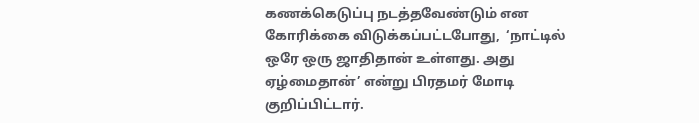கணக்கெடுப்பு நடத்தவேண்டும் என கோரிக்கை விடுக்கப்பட்டபோது,  ‘நாட்டில் ஒரே ஒரு ஜாதிதான் உள்ளது. அது ஏழ்மைதான்’ என்று பிரதமர் மோடி குறிப்பிட்டார்.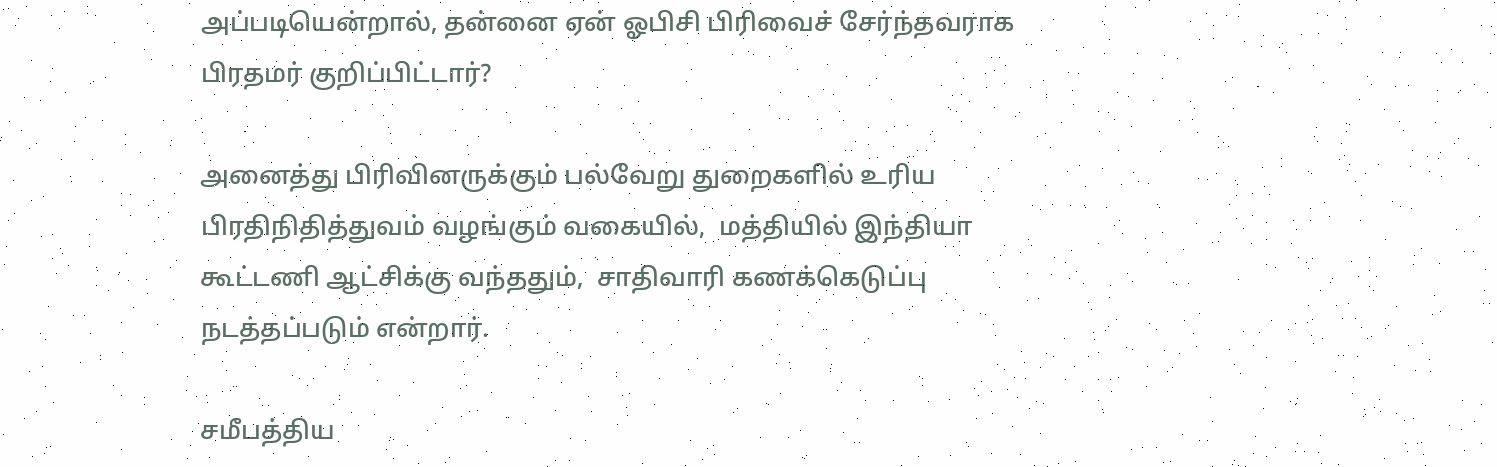அப்படியென்றால், தன்னை ஏன் ஓபிசி பிரிவைச் சேர்ந்தவராக பிரதமர் குறிப்பிட்டார்?

அனைத்து பிரிவினருக்கும் பல்வேறு துறைகளில் உரிய பிரதிநிதித்துவம் வழங்கும் வகையில்,  மத்தியில் இந்தியா கூட்டணி ஆட்சிக்கு வந்ததும்,  சாதிவாரி கணக்கெடுப்பு நடத்தப்படும் என்றார்.

சமீபத்திய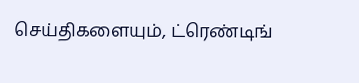செய்திகளையும், ட்ரெண்டிங்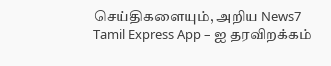செய்திகளையும், அறிய News7 Tamil Express App – ஐ தரவிறக்கம்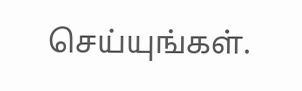செய்யுங்கள்.